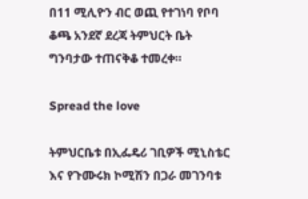በ11 ሚሊዮን ብር ወጪ የተገነባ የቦባ ቆጫ አንደኛ ደረጃ ትምህርት ቤት ግንባታው ተጠናቅቆ ተመረቀ።

Spread the love

ትምህርቤቱ በኢፌዴሪ ገቢዎች ሚኒስቴር እና የጉሙሩክ ኮሚሽን በጋራ መገንባቱ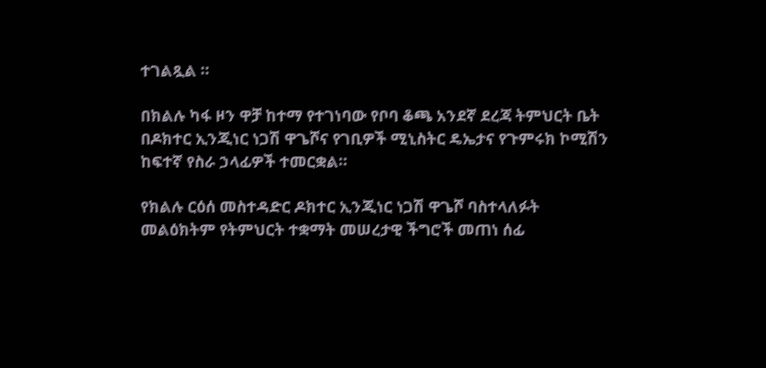ተገልጿል ።

በክልሉ ካፋ ዞን ዋቻ ከተማ የተገነባው የቦባ ቆጫ አንደኛ ደረጃ ትምህርት ቤት በዶክተር ኢንጂነር ነጋሽ ዋጌሾና የገቢዎች ሚኒስትር ዴኤታና የጉምሩክ ኮሚሽን ከፍተኛ የስራ ኃላፊዎች ተመርቋል።

የክልሉ ርዕሰ መስተዳድር ዶክተር ኢንጂነር ነጋሽ ዋጌሾ ባስተላለፉት መልዕክትም የትምህርት ተቋማት መሠረታዊ ችግሮች መጠነ ሰፊ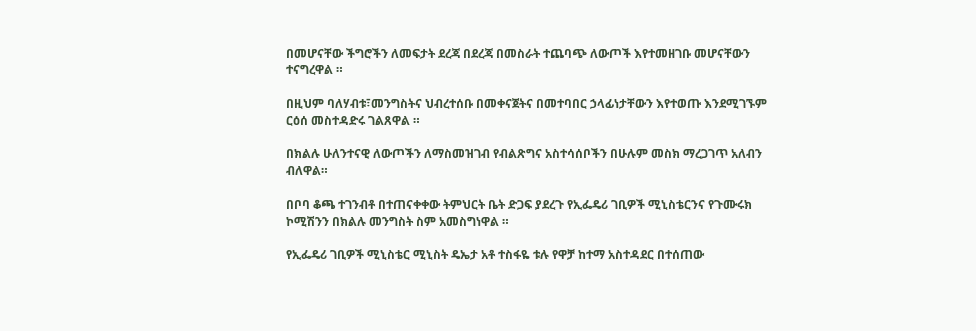በመሆናቸው ችግሮችን ለመፍታት ደረጃ በደረጃ በመስራት ተጨባጭ ለውጦች እየተመዘገቡ መሆናቸውን ተናግረዋል ።

በዚህም ባለሃብቱ፣መንግስትና ህብረተሰቡ በመቀናጀትና በመተባበር ኃላፊነታቸውን እየተወጡ እንደሚገኙም ርዕሰ መስተዳድሩ ገልጸዋል ።

በክልሉ ሁለንተናዊ ለውጦችን ለማስመዝገብ የብልጽግና አስተሳሰቦችን በሁሉም መስክ ማረጋገጥ አለብን ብለዋል።

በቦባ ቆጫ ተገንብቶ በተጠናቀቀው ትምህርት ቤት ድጋፍ ያደረጉ የኢፌዴሪ ገቢዎች ሚኒስቴርንና የጉሙሩክ ኮሚሽንን በክልሉ መንግስት ስም አመስግነዋል ።

የኢፌዴሪ ገቢዎች ሚኒስቴር ሚኒስት ዴኤታ አቶ ተስፋዬ ቱሉ የዋቻ ከተማ አስተዳደር በተሰጠው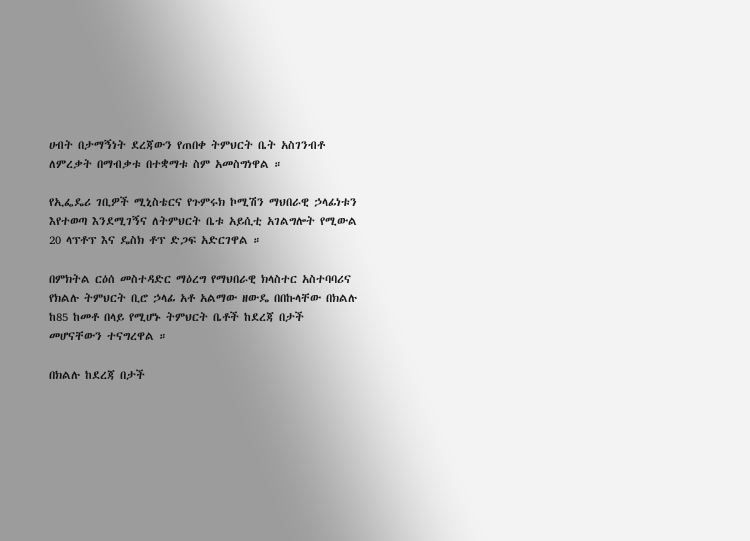ሀብት በታማኝነት ደረጃውን የጠበቀ ትምህርት ቤት አስገንብቶ ለምረቃት በማብቃቱ በተቋማቱ ስም አመስግነዋል ።

የኢፌዴሪ ገቢዎች ሚኒስቴርና የጉምሩክ ኮሚሽን ማህበራዊ ኃላፊነቱን እየተወጣ እንደሚገኝና ለትምህርት ቤቱ አይሲቲ አገልግሎት የሚውል 20 ላፕቶፕ እና ዴስክ ቶፕ ድጋፍ አድርገዋል ።

በምክትል ርዕሰ መስተዳድር ማዕረግ የማህበራዊ ክላስተር አስተባባሪና የክልሉ ትምህርት ቢሮ ኃላፊ አቶ አልማው ዘውዴ በበኩላቸው በክልሉ ከ85 ከመቶ በላይ የሚሆኑ ትምህርት ቤቶች ከደረጃ በታች መሆናቸውን ተናግረዋል ።

በክልሉ ከደረጃ በታች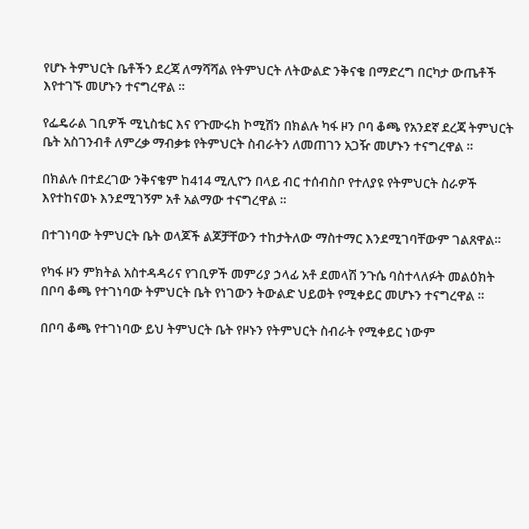የሆኑ ትምህርት ቤቶችን ደረጃ ለማሻሻል የትምህርት ለትውልድ ንቅናቄ በማድረግ በርካታ ውጤቶች እየተገኙ መሆኑን ተናግረዋል ።

የፌዴራል ገቢዎች ሚኒስቴር እና የጉሙሩክ ኮሚሽን በክልሉ ካፋ ዞን ቦባ ቆጫ የአንደኛ ደረጃ ትምህርት ቤት አስገንብቶ ለምረቃ ማብቃቱ የትምህርት ስብራትን ለመጠገን አጋዥ መሆኑን ተናግረዋል ።

በክልሉ በተደረገው ንቅናቄም ከ414 ሚሊዮን በላይ ብር ተሰብስቦ የተለያዩ የትምህርት ስራዎች እየተከናወኑ እንደሚገኝም አቶ አልማው ተናግረዋል ።

በተገነባው ትምህርት ቤት ወላጆች ልጆቻቸውን ተከታትለው ማስተማር እንደሚገባቸውም ገልጸዋል።

የካፋ ዞን ምክትል አስተዳዳሪና የገቢዎች መምሪያ ኃላፊ አቶ ደመላሽ ንጉሴ ባስተላለፉት መልዕክት በቦባ ቆጫ የተገነባው ትምህርት ቤት የነገውን ትውልድ ህይወት የሚቀይር መሆኑን ተናግረዋል ።

በቦባ ቆጫ የተገነባው ይህ ትምህርት ቤት የዞኑን የትምህርት ስብራት የሚቀይር ነውም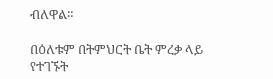ብለዋል።

በዕለቱም በትምህርት ቤት ምረቃ ላይ የተገኙት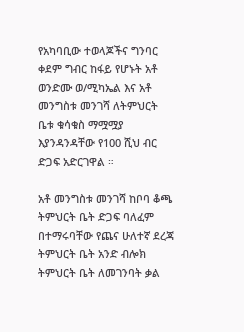የአካባቢው ተወላጆችና ግንባር ቀደም ግብር ከፋይ የሆኑት አቶ ወንድሙ ወ/ሚካኤል እና አቶ መንግስቱ መንገሻ ለትምህርት ቤቱ ቁሳቁስ ማሟሟያ እያንዳንዳቸው የ100 ሺህ ብር ድጋፍ አድርገዋል ።

አቶ መንግስቱ መንገሻ ከቦባ ቆጫ ትምህርት ቤት ድጋፍ ባለፈም በተማሩባቸው የጨና ሁለተኛ ደረጃ ትምህርት ቤት አንድ ብሎክ ትምህርት ቤት ለመገንባት ቃል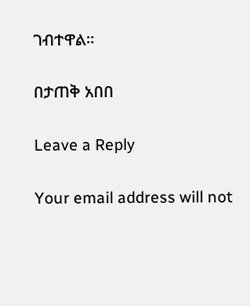ገብተዋል።

በታጠቅ አበበ

Leave a Reply

Your email address will not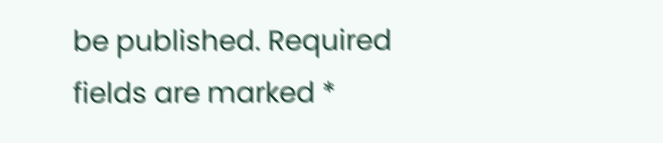be published. Required fields are marked *